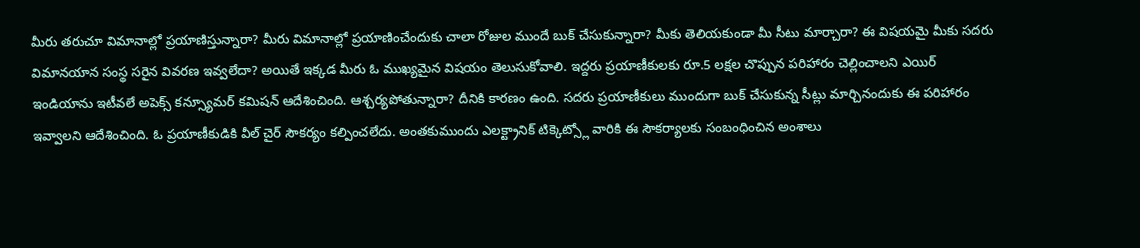మీరు తరుచూ విమానాల్లో ప్రయాణిస్తున్నారా? మీరు విమానాల్లో ప్రయాణించేందుకు చాలా రోజుల ముందే బుక్ చేసుకున్నారా? మీకు తెలియకుండా మీ సీటు మార్చారా? ఈ విషయమై మీకు సదరు విమానయాన సంస్థ సరైన వివరణ ఇవ్వలేదా? అయితే ఇక్కడ మీరు ఓ ముఖ్యమైన విషయం తెలుసుకోవాలి. ఇద్దరు ప్రయాణీకులకు రూ.5 లక్షల చొప్పున పరిహారం చెల్లించాలని ఎయిర్ ఇండియాను ఇటీవలే అపెక్స్ కన్స్యూమర్ కమిషన్ ఆదేశించింది. ఆశ్చర్యపోతున్నారా? దీనికి కారణం ఉంది. సదరు ప్రయాణీకులు ముందుగా బుక్ చేసుకున్న సీట్లు మార్చినందుకు ఈ పరిహారం ఇవ్వాలని ఆదేశించింది. ఓ ప్రయాణీకుడికి వీల్ చైర్ సౌకర్యం కల్పించలేదు. అంతకుముందు ఎలక్ట్రానిక్ టిక్కెట్స్లో వారికి ఈ సౌకర్యాలకు సంబంధించిన అంశాలు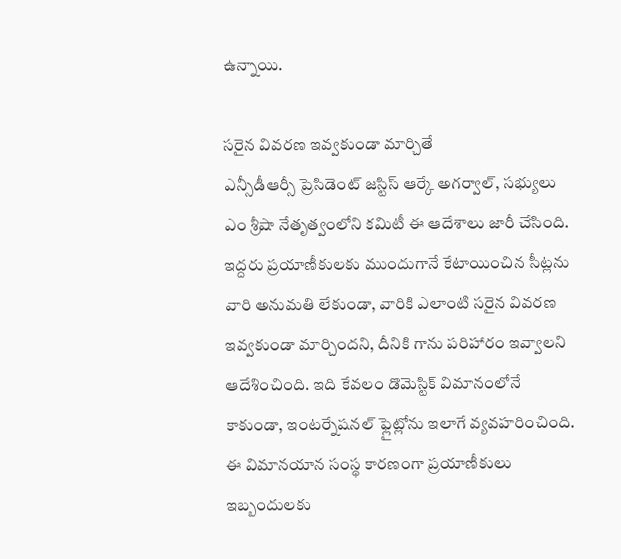ఉన్నాయి.

సరైన వివరణ ఇవ్వకుండా మార్చితే
ఎన్సీడీఆర్సీ ప్రెసిడెంట్ జస్టిస్ ఆర్కే అగర్వాల్, సభ్యులు ఎం శ్రీషా నేతృత్వంలోని కమిటీ ఈ ఆదేశాలు జారీ చేసింది. ఇద్దరు ప్రయాణీకులకు ముందుగానే కేటాయించిన సీట్లను వారి అనుమతి లేకుండా, వారికి ఎలాంటి సరైన వివరణ ఇవ్వకుండా మార్చిందని, దీనికి గాను పరిహారం ఇవ్వాలని ఆదేశించింది. ఇది కేవలం డొమెస్టిక్ విమానంలోనే కాకుండా, ఇంటర్నేషనల్ ఫ్లైట్లోను ఇలాగే వ్యవహరించింది. ఈ విమానయాన సంస్థ కారణంగా ప్రయాణీకులు ఇబ్బందులకు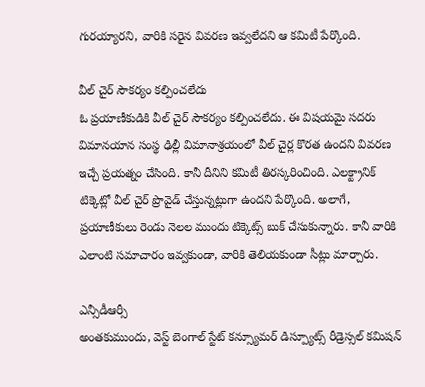గురయ్యారని, వారికి సరైన వివరణ ఇవ్వలేదని ఆ కమిటీ పేర్కొంది.

వీల్ చైర్ సౌకర్యం కల్పించలేదు
ఓ ప్రయాణీకుడికి వీల్ చైర్ సౌకర్యం కల్పించలేదు. ఈ విషయమై సదరు విమానయాన సంస్థ ఢిల్లీ విమానాశ్రయంలో వీల్ చైర్ల కొరత ఉందని వివరణ ఇచ్చే ప్రయత్నం చేసింది. కానీ దీనిని కమిటీ తిరస్కరించింది. ఎలక్ట్రానిక్ టిక్కెట్లో వీల్ చైర్ ప్రొవైడ్ చేస్తున్నట్లుగా ఉందని పేర్కొంది. అలాగే, ప్రయాణీకులు రెండు నెలల ముందు టిక్కెట్స్ బుక్ చేసుకున్నారు. కానీ వారికి ఎలాంటి సమాచారం ఇవ్వకుండా, వారికి తెలియకుండా సీట్లు మార్చారు.

ఎన్సీడీఆర్సీ
అంతకుముందు, వెస్ట్ బెంగాల్ స్టేట్ కన్స్యూమర్ డిస్ప్యూట్స్ రీడ్రెస్సల్ కమిషన్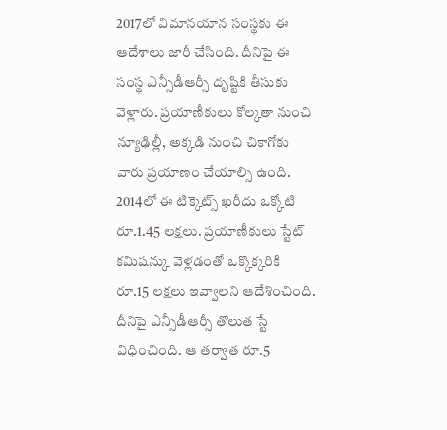2017లో విమానయాన సంస్థకు ఈ ఆదేశాలు జారీ చేసింది. దీనిపై ఈ సంస్థ ఎన్సీడీఆర్సీ దృష్టికి తీసుకు వెళ్లారు. ప్రయాణీకులు కోల్కతా నుంచి న్యూఢిల్లీ, అక్కడి నుంచి చికాగోకు వారు ప్రయాణం చేయాల్సి ఉంది. 2014లో ఈ టిక్కెట్స్ ఖరీదు ఒక్కోటి రూ.1.45 లక్షలు. ప్రయాణీకులు స్టేట్ కమిషన్కు వెళ్లడంతో ఒక్కొక్కరికి రూ.15 లక్షలు ఇవ్వాలని ఆదేశించింది. దీనిపై ఎన్సీడీఆర్సీ తొలుత స్టే విధించింది. ఆ తర్వాత రూ.5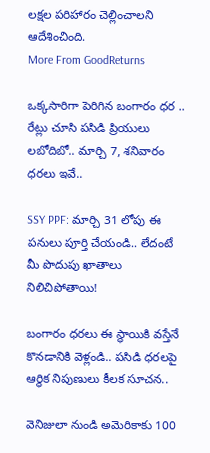లక్షల పరిహారం చెల్లించాలని ఆదేశించింది.
More From GoodReturns

ఒక్కసారిగా పెరిగిన బంగారం ధర .. రేట్లు చూసి పసిడి ప్రియులు లబోదిబో.. మార్చి 7, శనివారం ధరలు ఇవే..

SSY PPF: మార్చి 31 లోపు ఈ పనులు పూర్తి చేయండి.. లేదంటే మీ పొదుపు ఖాతాలు నిలిచిపోతాయి!

బంగారం ధరలు ఈ స్థాయికి వస్తేనే కొనడానికి వెళ్లండి.. పసిడి ధరలపై ఆర్థిక నిపుణులు కీలక సూచన..

వెనిజులా నుండి అమెరికాకు 100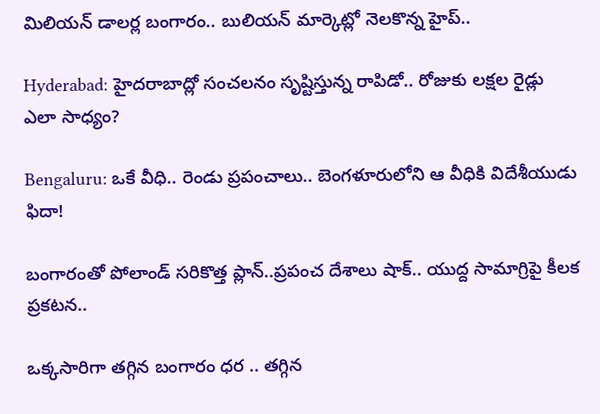మిలియన్ డాలర్ల బంగారం.. బులియన్ మార్కెట్లో నెలకొన్న హైప్..

Hyderabad: హైదరాబాద్లో సంచలనం సృష్టిస్తున్న రాపిడో.. రోజుకు లక్షల రైడ్లు ఎలా సాధ్యం?

Bengaluru: ఒకే వీధి.. రెండు ప్రపంచాలు.. బెంగళూరులోని ఆ వీధికి విదేశీయుడు ఫిదా!

బంగారంతో పోలాండ్ సరికొత్త ప్లాన్..ప్రపంచ దేశాలు షాక్.. యుద్ద సామాగ్రిపై కీలక ప్రకటన..

ఒక్కసారిగా తగ్గిన బంగారం ధర .. తగ్గిన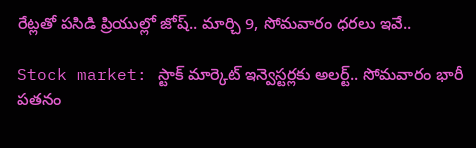రేట్లతో పసిడి ప్రియుల్లో జోష్.. మార్చి 9, సోమవారం ధరలు ఇవే..

Stock market: స్టాక్ మార్కెట్ ఇన్వెస్టర్లకు అలర్ట్.. సోమవారం భారీ పతనం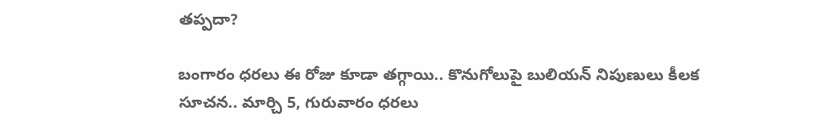తప్పదా?

బంగారం ధరలు ఈ రోజు కూడా తగ్గాయి.. కొనుగోలుపై బులియన్ నిపుణులు కీలక సూచన.. మార్చి 5, గురువారం ధరలు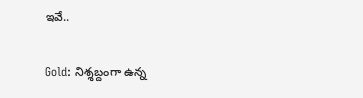ఇవే..

Gold: నిశ్శబ్దంగా ఉన్న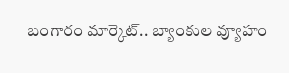బంగారం మార్కెట్.. బ్యాంకుల వ్యూహం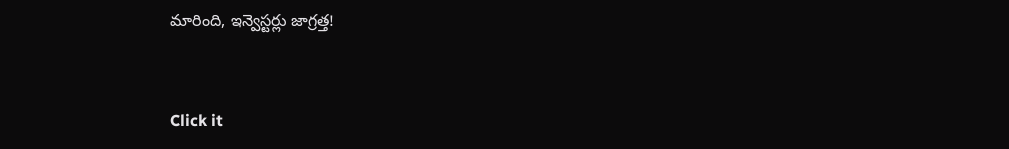మారింది, ఇన్వెస్టర్లు జాగ్రత్త!



Click it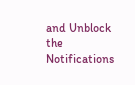and Unblock the Notifications